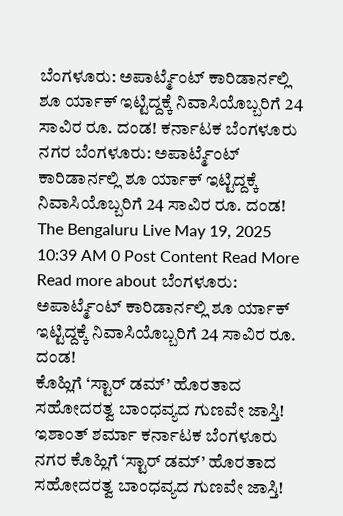ಬೆಂಗಳೂರು: ಅಪಾರ್ಟ್ಮೆಂಟ್ ಕಾರಿಡಾರ್ನಲ್ಲಿ ಶೂ ರ್ಯಾಕ್ ಇಟ್ಟಿದ್ದಕ್ಕೆ ನಿವಾಸಿಯೊಬ್ಬರಿಗೆ 24 ಸಾವಿರ ರೂ. ದಂಡ! ಕರ್ನಾಟಕ ಬೆಂಗಳೂರು ನಗರ ಬೆಂಗಳೂರು: ಅಪಾರ್ಟ್ಮೆಂಟ್ ಕಾರಿಡಾರ್ನಲ್ಲಿ ಶೂ ರ್ಯಾಕ್ ಇಟ್ಟಿದ್ದಕ್ಕೆ ನಿವಾಸಿಯೊಬ್ಬರಿಗೆ 24 ಸಾವಿರ ರೂ. ದಂಡ! The Bengaluru Live May 19, 2025 10:39 AM 0 Post Content Read More Read more about ಬೆಂಗಳೂರು: ಅಪಾರ್ಟ್ಮೆಂಟ್ ಕಾರಿಡಾರ್ನಲ್ಲಿ ಶೂ ರ್ಯಾಕ್ ಇಟ್ಟಿದ್ದಕ್ಕೆ ನಿವಾಸಿಯೊಬ್ಬರಿಗೆ 24 ಸಾವಿರ ರೂ. ದಂಡ!
ಕೊಹ್ಲಿಗೆ ‘ಸ್ಟಾರ್ ಡಮ್’ ಹೊರತಾದ ಸಹೋದರತ್ವ ಬಾಂಧವ್ಯದ ಗುಣವೇ ಜಾಸ್ತಿ! ಇಶಾಂತ್ ಶರ್ಮಾ ಕರ್ನಾಟಕ ಬೆಂಗಳೂರು ನಗರ ಕೊಹ್ಲಿಗೆ ‘ಸ್ಟಾರ್ ಡಮ್’ ಹೊರತಾದ ಸಹೋದರತ್ವ ಬಾಂಧವ್ಯದ ಗುಣವೇ ಜಾಸ್ತಿ!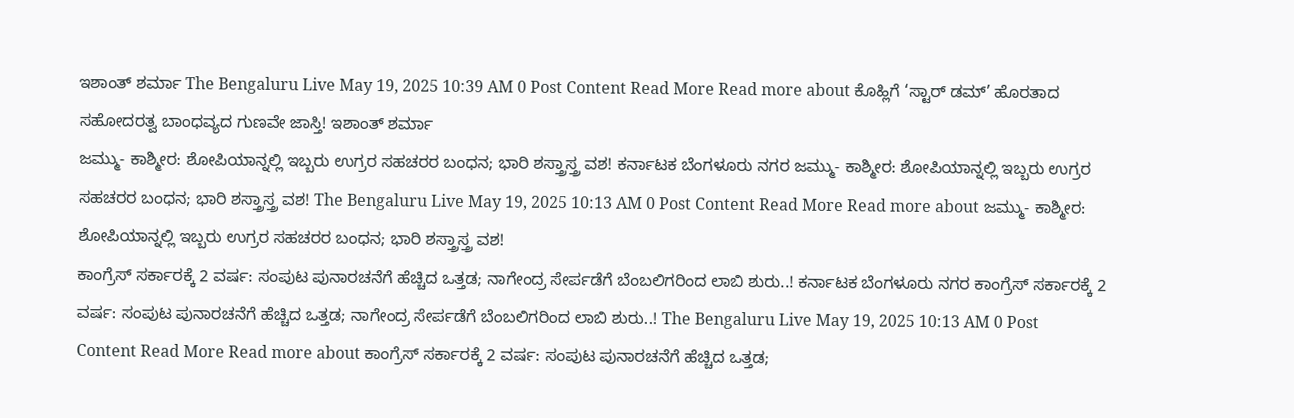ಇಶಾಂತ್ ಶರ್ಮಾ The Bengaluru Live May 19, 2025 10:39 AM 0 Post Content Read More Read more about ಕೊಹ್ಲಿಗೆ ‘ಸ್ಟಾರ್ ಡಮ್’ ಹೊರತಾದ ಸಹೋದರತ್ವ ಬಾಂಧವ್ಯದ ಗುಣವೇ ಜಾಸ್ತಿ! ಇಶಾಂತ್ ಶರ್ಮಾ
ಜಮ್ಮು- ಕಾಶ್ಮೀರ: ಶೋಪಿಯಾನ್ನಲ್ಲಿ ಇಬ್ಬರು ಉಗ್ರರ ಸಹಚರರ ಬಂಧನ; ಭಾರಿ ಶಸ್ತ್ರಾಸ್ತ್ರ ವಶ! ಕರ್ನಾಟಕ ಬೆಂಗಳೂರು ನಗರ ಜಮ್ಮು- ಕಾಶ್ಮೀರ: ಶೋಪಿಯಾನ್ನಲ್ಲಿ ಇಬ್ಬರು ಉಗ್ರರ ಸಹಚರರ ಬಂಧನ; ಭಾರಿ ಶಸ್ತ್ರಾಸ್ತ್ರ ವಶ! The Bengaluru Live May 19, 2025 10:13 AM 0 Post Content Read More Read more about ಜಮ್ಮು- ಕಾಶ್ಮೀರ: ಶೋಪಿಯಾನ್ನಲ್ಲಿ ಇಬ್ಬರು ಉಗ್ರರ ಸಹಚರರ ಬಂಧನ; ಭಾರಿ ಶಸ್ತ್ರಾಸ್ತ್ರ ವಶ!
ಕಾಂಗ್ರೆಸ್ ಸರ್ಕಾರಕ್ಕೆ 2 ವರ್ಷ: ಸಂಪುಟ ಪುನಾರಚನೆಗೆ ಹೆಚ್ಚಿದ ಒತ್ತಡ; ನಾಗೇಂದ್ರ ಸೇರ್ಪಡೆಗೆ ಬೆಂಬಲಿಗರಿಂದ ಲಾಬಿ ಶುರು..! ಕರ್ನಾಟಕ ಬೆಂಗಳೂರು ನಗರ ಕಾಂಗ್ರೆಸ್ ಸರ್ಕಾರಕ್ಕೆ 2 ವರ್ಷ: ಸಂಪುಟ ಪುನಾರಚನೆಗೆ ಹೆಚ್ಚಿದ ಒತ್ತಡ; ನಾಗೇಂದ್ರ ಸೇರ್ಪಡೆಗೆ ಬೆಂಬಲಿಗರಿಂದ ಲಾಬಿ ಶುರು..! The Bengaluru Live May 19, 2025 10:13 AM 0 Post Content Read More Read more about ಕಾಂಗ್ರೆಸ್ ಸರ್ಕಾರಕ್ಕೆ 2 ವರ್ಷ: ಸಂಪುಟ ಪುನಾರಚನೆಗೆ ಹೆಚ್ಚಿದ ಒತ್ತಡ;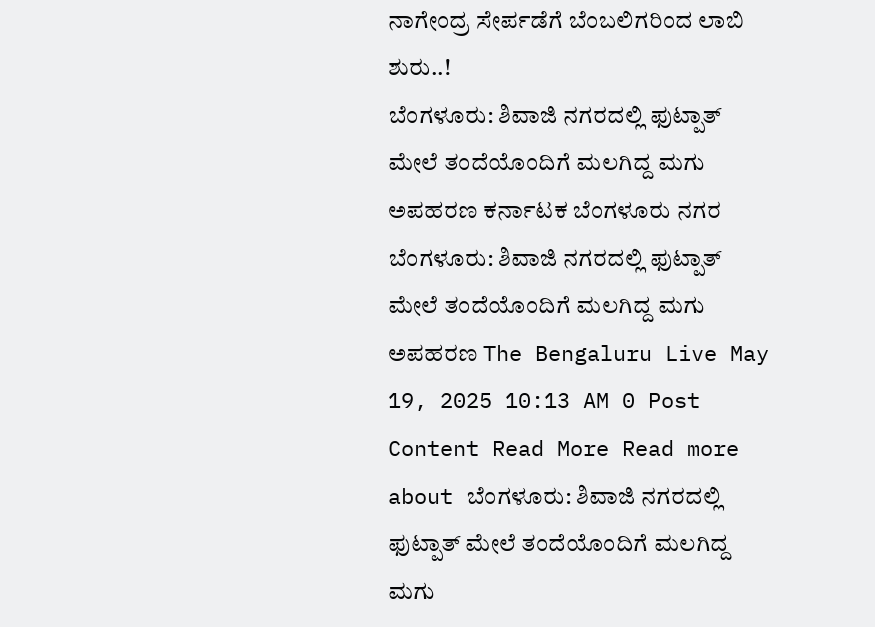ನಾಗೇಂದ್ರ ಸೇರ್ಪಡೆಗೆ ಬೆಂಬಲಿಗರಿಂದ ಲಾಬಿ ಶುರು..!
ಬೆಂಗಳೂರು: ಶಿವಾಜಿ ನಗರದಲ್ಲಿ ಫುಟ್ಪಾತ್ ಮೇಲೆ ತಂದೆಯೊಂದಿಗೆ ಮಲಗಿದ್ದ ಮಗು ಅಪಹರಣ ಕರ್ನಾಟಕ ಬೆಂಗಳೂರು ನಗರ ಬೆಂಗಳೂರು: ಶಿವಾಜಿ ನಗರದಲ್ಲಿ ಫುಟ್ಪಾತ್ ಮೇಲೆ ತಂದೆಯೊಂದಿಗೆ ಮಲಗಿದ್ದ ಮಗು ಅಪಹರಣ The Bengaluru Live May 19, 2025 10:13 AM 0 Post Content Read More Read more about ಬೆಂಗಳೂರು: ಶಿವಾಜಿ ನಗರದಲ್ಲಿ ಫುಟ್ಪಾತ್ ಮೇಲೆ ತಂದೆಯೊಂದಿಗೆ ಮಲಗಿದ್ದ ಮಗು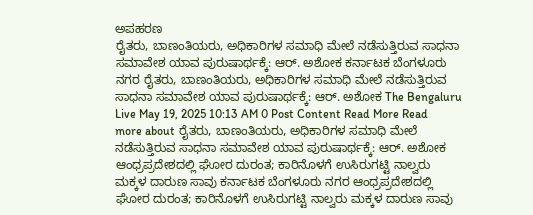ಅಪಹರಣ
ರೈತರು, ಬಾಣಂತಿಯರು, ಅಧಿಕಾರಿಗಳ ಸಮಾಧಿ ಮೇಲೆ ನಡೆಸುತ್ತಿರುವ ಸಾಧನಾ ಸಮಾವೇಶ ಯಾವ ಪುರುಷಾರ್ಥಕ್ಕೆ: ಆರ್. ಅಶೋಕ ಕರ್ನಾಟಕ ಬೆಂಗಳೂರು ನಗರ ರೈತರು, ಬಾಣಂತಿಯರು, ಅಧಿಕಾರಿಗಳ ಸಮಾಧಿ ಮೇಲೆ ನಡೆಸುತ್ತಿರುವ ಸಾಧನಾ ಸಮಾವೇಶ ಯಾವ ಪುರುಷಾರ್ಥಕ್ಕೆ: ಆರ್. ಅಶೋಕ The Bengaluru Live May 19, 2025 10:13 AM 0 Post Content Read More Read more about ರೈತರು, ಬಾಣಂತಿಯರು, ಅಧಿಕಾರಿಗಳ ಸಮಾಧಿ ಮೇಲೆ ನಡೆಸುತ್ತಿರುವ ಸಾಧನಾ ಸಮಾವೇಶ ಯಾವ ಪುರುಷಾರ್ಥಕ್ಕೆ: ಆರ್. ಅಶೋಕ
ಆಂಧ್ರಪ್ರದೇಶದಲ್ಲಿ ಘೋರ ದುರಂತ; ಕಾರಿನೊಳಗೆ ಉಸಿರುಗಟ್ಟಿ ನಾಲ್ವರು ಮಕ್ಕಳ ದಾರುಣ ಸಾವು ಕರ್ನಾಟಕ ಬೆಂಗಳೂರು ನಗರ ಆಂಧ್ರಪ್ರದೇಶದಲ್ಲಿ ಘೋರ ದುರಂತ; ಕಾರಿನೊಳಗೆ ಉಸಿರುಗಟ್ಟಿ ನಾಲ್ವರು ಮಕ್ಕಳ ದಾರುಣ ಸಾವು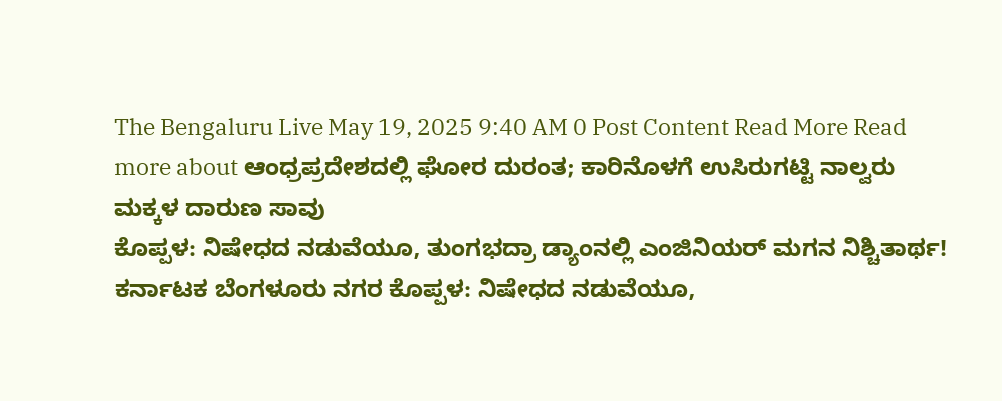The Bengaluru Live May 19, 2025 9:40 AM 0 Post Content Read More Read more about ಆಂಧ್ರಪ್ರದೇಶದಲ್ಲಿ ಘೋರ ದುರಂತ; ಕಾರಿನೊಳಗೆ ಉಸಿರುಗಟ್ಟಿ ನಾಲ್ವರು ಮಕ್ಕಳ ದಾರುಣ ಸಾವು
ಕೊಪ್ಪಳ: ನಿಷೇಧದ ನಡುವೆಯೂ, ತುಂಗಭದ್ರಾ ಡ್ಯಾಂನಲ್ಲಿ ಎಂಜಿನಿಯರ್ ಮಗನ ನಿಶ್ಚಿತಾರ್ಥ! ಕರ್ನಾಟಕ ಬೆಂಗಳೂರು ನಗರ ಕೊಪ್ಪಳ: ನಿಷೇಧದ ನಡುವೆಯೂ,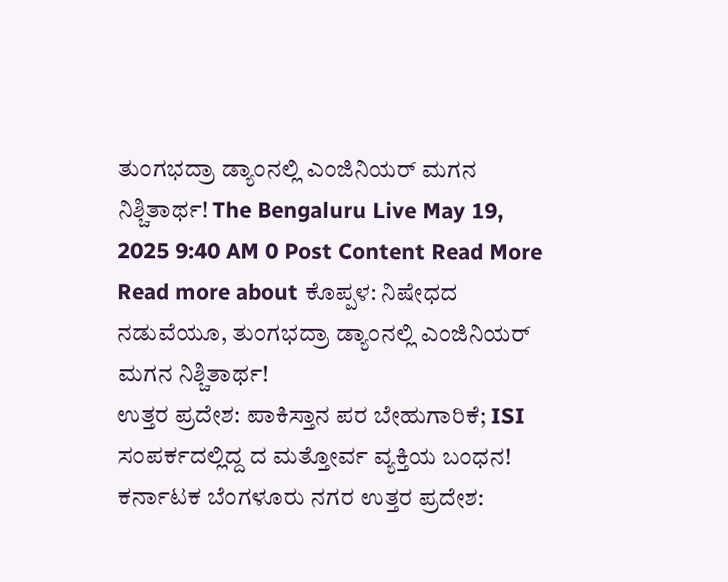ತುಂಗಭದ್ರಾ ಡ್ಯಾಂನಲ್ಲಿ ಎಂಜಿನಿಯರ್ ಮಗನ ನಿಶ್ಚಿತಾರ್ಥ! The Bengaluru Live May 19, 2025 9:40 AM 0 Post Content Read More Read more about ಕೊಪ್ಪಳ: ನಿಷೇಧದ ನಡುವೆಯೂ, ತುಂಗಭದ್ರಾ ಡ್ಯಾಂನಲ್ಲಿ ಎಂಜಿನಿಯರ್ ಮಗನ ನಿಶ್ಚಿತಾರ್ಥ!
ಉತ್ತರ ಪ್ರದೇಶ: ಪಾಕಿಸ್ತಾನ ಪರ ಬೇಹುಗಾರಿಕೆ; ISI ಸಂಪರ್ಕದಲ್ಲಿದ್ದ ದ ಮತ್ತೋರ್ವ ವ್ಯಕ್ತಿಯ ಬಂಧನ! ಕರ್ನಾಟಕ ಬೆಂಗಳೂರು ನಗರ ಉತ್ತರ ಪ್ರದೇಶ: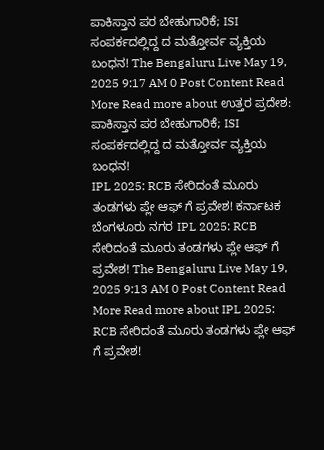ಪಾಕಿಸ್ತಾನ ಪರ ಬೇಹುಗಾರಿಕೆ; ISI ಸಂಪರ್ಕದಲ್ಲಿದ್ದ ದ ಮತ್ತೋರ್ವ ವ್ಯಕ್ತಿಯ ಬಂಧನ! The Bengaluru Live May 19, 2025 9:17 AM 0 Post Content Read More Read more about ಉತ್ತರ ಪ್ರದೇಶ: ಪಾಕಿಸ್ತಾನ ಪರ ಬೇಹುಗಾರಿಕೆ; ISI ಸಂಪರ್ಕದಲ್ಲಿದ್ದ ದ ಮತ್ತೋರ್ವ ವ್ಯಕ್ತಿಯ ಬಂಧನ!
IPL 2025: RCB ಸೇರಿದಂತೆ ಮೂರು ತಂಡಗಳು ಪ್ಲೇ ಆಫ್ ಗೆ ಪ್ರವೇಶ! ಕರ್ನಾಟಕ ಬೆಂಗಳೂರು ನಗರ IPL 2025: RCB ಸೇರಿದಂತೆ ಮೂರು ತಂಡಗಳು ಪ್ಲೇ ಆಫ್ ಗೆ ಪ್ರವೇಶ! The Bengaluru Live May 19, 2025 9:13 AM 0 Post Content Read More Read more about IPL 2025: RCB ಸೇರಿದಂತೆ ಮೂರು ತಂಡಗಳು ಪ್ಲೇ ಆಫ್ ಗೆ ಪ್ರವೇಶ!